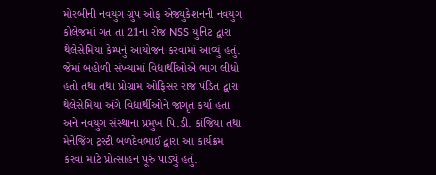મોરબીની નવયુગ ગ્રુપ ઓફ એજ્યુકેશનની નવયુગ કોલેજમાં ગત તા 21ના રોજ NSS યુનિટ દ્વારા થેલેસેમિયા કેમ્પનું આયોજન કરવામાં આવ્યું હતું. જેમાં બહોળી સંખ્યામાં વિદ્યાર્થીઓએ ભાગ લીધો હતો તથા તથા પ્રોગ્રામ ઓફિસર રાજ પંડિત દ્વારા થેલેસેમિયા અંગે વિદ્યાર્થીઓને જાગૃત કર્યા હતા અને નવયુગ સંસ્થાના પ્રમુખ પિ.ડી. કાંજિયા તથા મેનેજિંગ ટ્રસ્ટી બળદેવભાઈ દ્વારા આ કાર્યક્રમ કરવા માટે પ્રોત્સાહન પૂરું પાડ્યું હતું.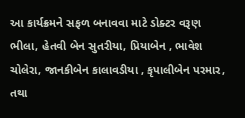આ કાર્યક્રમને સફળ બનાવવા માટે ડોક્ટર વરૂણ ભીલા, હેતવી બેન સુતરીયા, પ્રિયાબેન , ભાવેશ ચોલેરા, જાનકીબેન કાલાવડીયા , કૃપાલીબેન પરમાર, તથા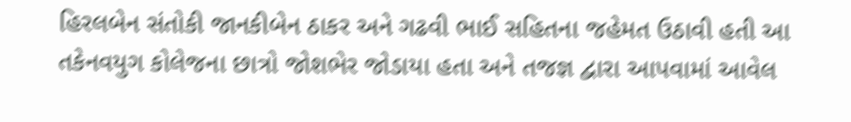હિરલબેન સંતોકી જાનકીબેન ઠાકર અને ગઢવી ભાઈ સહિતના જહેમત ઉઠાવી હતી આ તકેનવયુગ કોલેજના છાત્રો જોશભેર જોડાયા હતા અને તજજ્ઞ દ્વારા આપવામાં આવેલ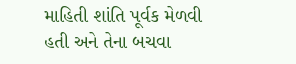માહિતી શાંતિ પૂર્વક મેળવી હતી અને તેના બચવા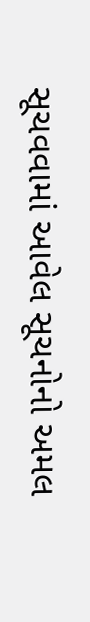સૂચવવામાં આવેલ સૂચનોનો અમલ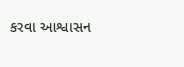કરવા આશ્વાસન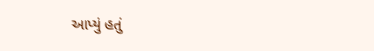આપ્યું હતું